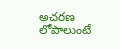అచరణ లోపాలుంటే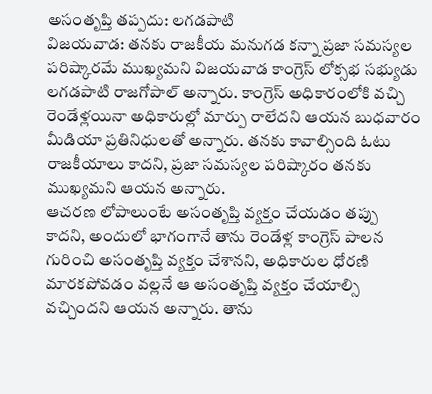అసంతృప్తి తప్పదు: లగడపాటి
విజయవాడ: తనకు రాజకీయ మనుగడ కన్నా ప్రజా సమస్యల పరిష్కారమే ముఖ్యమని విజయవాడ కాంగ్రెస్ లోక్సభ సభ్యుడు లగడపాటి రాజగోపాల్ అన్నారు. కాంగ్రెస్ అధికారంలోకి వచ్చి రెండేళ్లయినా అధికారుల్లో మార్పు రాలేదని ఆయన బుధవారం మీడియా ప్రతినిధులతో అన్నారు. తనకు కావాల్సింది ఓటు రాజకీయాలు కాదని, ప్రజా సమస్యల పరిష్కారం తనకు ముఖ్యమని ఆయన అన్నారు.
ఆచరణ లోపాలుంటే అసంతృప్తి వ్యక్తం చేయడం తప్పు కాదని, అందులో భాగంగానే తాను రెండేళ్ల కాంగ్రెస్ పాలన గురించి అసంతృప్తి వ్యక్తం చేశానని, అధికారుల ధోరణి మారకపోవడం వల్లనే ఆ అసంతృప్తి వ్యక్తం చేయాల్సి వచ్చిందని ఆయన అన్నారు. తాను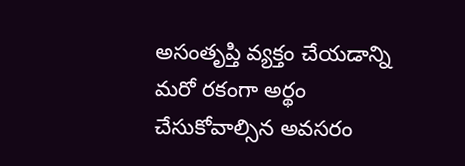అసంతృప్తి వ్యక్తం చేయడాన్ని మరో రకంగా అర్థం చేసుకోవాల్సిన అవసరం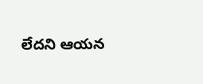లేదని ఆయన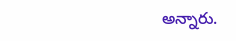అన్నారు.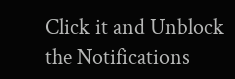Click it and Unblock the Notifications